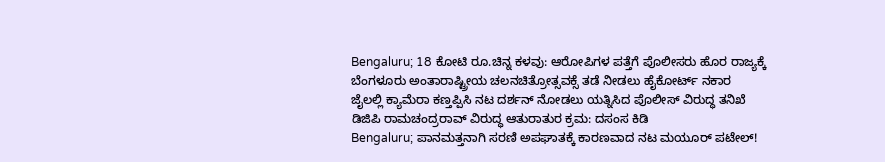Bengaluru; 18 ಕೋಟಿ ರೂ.ಚಿನ್ನ ಕಳವು: ಆರೋಪಿಗಳ ಪತ್ತೆಗೆ ಪೊಲೀಸರು ಹೊರ ರಾಜ್ಯಕ್ಕೆ
ಬೆಂಗಳೂರು ಅಂತಾರಾಷ್ಟ್ರೀಯ ಚಲನಚಿತ್ರೋತ್ಸವಕ್ಸೆ ತಡೆ ನೀಡಲು ಹೈಕೋರ್ಟ್ ನಕಾರ
ಜೈಲಲ್ಲಿ ಕ್ಯಾಮೆರಾ ಕಣ್ತಪ್ಪಿಸಿ ನಟ ದರ್ಶನ್ ನೋಡಲು ಯತ್ನಿಸಿದ ಪೊಲೀಸ್ ವಿರುದ್ಧ ತನಿಖೆ
ಡಿಜಿಪಿ ರಾಮಚಂದ್ರರಾವ್ ವಿರುದ್ಧ ಆತುರಾತುರ ಕ್ರಮ: ದಸಂಸ ಕಿಡಿ
Bengaluru; ಪಾನಮತ್ತನಾಗಿ ಸರಣಿ ಅಪಘಾತಕ್ಕೆ ಕಾರಣವಾದ ನಟ ಮಯೂರ್ ಪಟೇಲ್!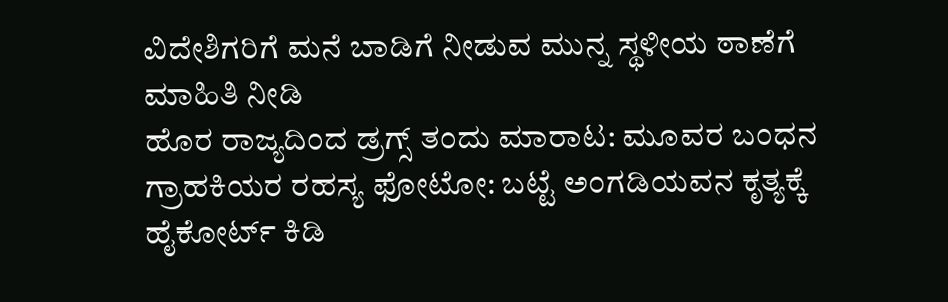ವಿದೇಶಿಗರಿಗೆ ಮನೆ ಬಾಡಿಗೆ ನೀಡುವ ಮುನ್ನ ಸ್ಥಳೀಯ ಠಾಣೆಗೆ ಮಾಹಿತಿ ನೀಡಿ
ಹೊರ ರಾಜ್ಯದಿಂದ ಡ್ರಗ್ಸ್ ತಂದು ಮಾರಾಟ: ಮೂವರ ಬಂಧನ
ಗ್ರಾಹಕಿಯರ ರಹಸ್ಯ ಫೋಟೋ: ಬಟ್ಟೆ ಅಂಗಡಿಯವನ ಕೃತ್ಯಕ್ಕೆ ಹೈಕೋರ್ಟ್ ಕಿಡಿ